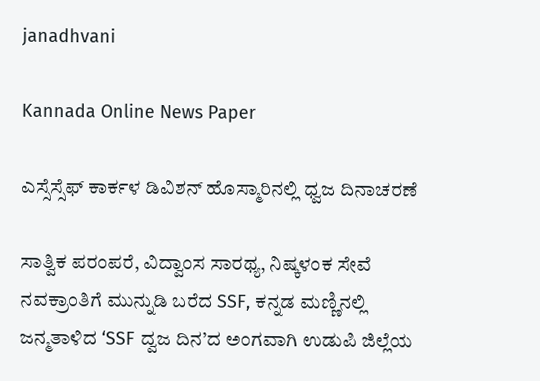janadhvani

Kannada Online News Paper

ಎಸ್ಸೆಸ್ಸೆಫ್ ಕಾರ್ಕಳ ಡಿವಿಶನ್ ಹೊಸ್ಮಾರಿನಲ್ಲಿ ಧ್ವಜ ದಿನಾಚರಣೆ

ಸಾತ್ವಿಕ‌ ಪರಂಪರೆ, ವಿದ್ವಾಂಸ ಸಾರಥ್ಯ, ನಿಷ್ಕಳಂಕ ಸೇವೆ ನವಕ್ರಾಂತಿಗೆ ಮುನ್ನುಡಿ ಬರೆದ SSF, ಕನ್ನಡ ಮಣ್ಣಿನಲ್ಲಿ ಜನ್ಮತಾಳಿದ ‘SSF ದ್ವಜ ದಿನ’ದ ಅಂಗವಾಗಿ ಉಡುಪಿ ಜಿಲ್ಲೆಯ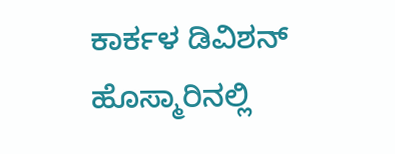ಕಾರ್ಕಳ ಡಿವಿಶನ್ ಹೊಸ್ಮಾರಿನಲ್ಲಿ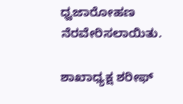ಧ್ವಜಾರೋಹಣ ನೆರವೇರಿಸಲಾಯಿತು.

ಶಾಖಾಧ್ಯಕ್ಷ ಶರೀಫ್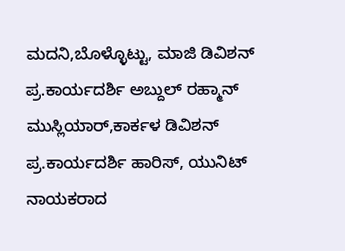ಮದನಿ,ಬೊಳ್ಳೊಟ್ಟು, ಮಾಜಿ ಡಿವಿಶನ್ ಪ್ರ.ಕಾರ್ಯದರ್ಶಿ ಅಬ್ದುಲ್ ರಹ್ಮಾನ್ ಮುಸ್ಲಿಯಾರ್,ಕಾರ್ಕಳ ಡಿವಿಶನ್ ಪ್ರ.ಕಾರ್ಯದರ್ಶಿ ಹಾರಿಸ್, ಯುನಿಟ್ ನಾಯಕರಾದ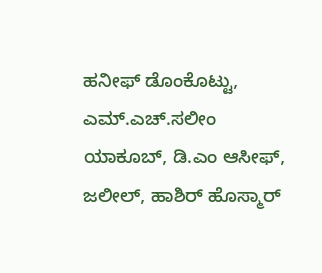ಹನೀಫ್ ಡೊಂಕೊಟ್ಟು, ಎಮ್.ಎಚ್.ಸಲೀಂ ಯಾಕೂಬ್, ಡಿ.ಎಂ ಆಸೀಫ್, ಜಲೀಲ್, ಹಾಶಿರ್ ಹೊಸ್ಮಾರ್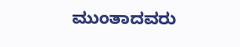ಮುಂತಾದವರು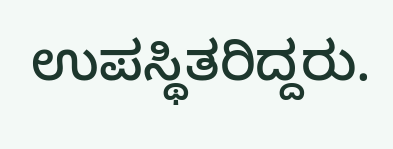ಉಪಸ್ಥಿತರಿದ್ದರು.